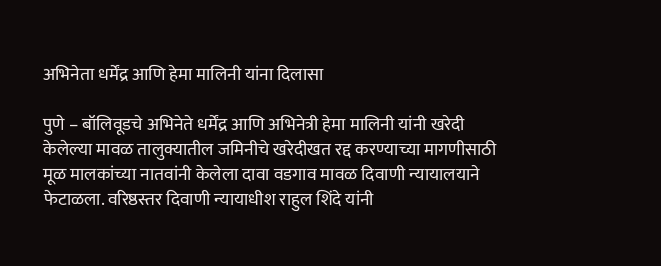अभिनेता धर्मेंद्र आणि हेमा मालिनी यांना दिलासा

पुणे – बॉलिवूडचे अभिनेते धर्मेंद्र आणि अभिनेत्री हेमा मालिनी यांनी खरेदी केलेल्या मावळ तालुक्यातील जमिनीचे खरेदीखत रद्द करण्याच्या मागणीसाठी मूळ मालकांच्या नातवांनी केलेला दावा वडगाव मावळ दिवाणी न्यायालयाने फेटाळला. वरिष्ठस्तर दिवाणी न्यायाधीश राहुल शिंदे यांनी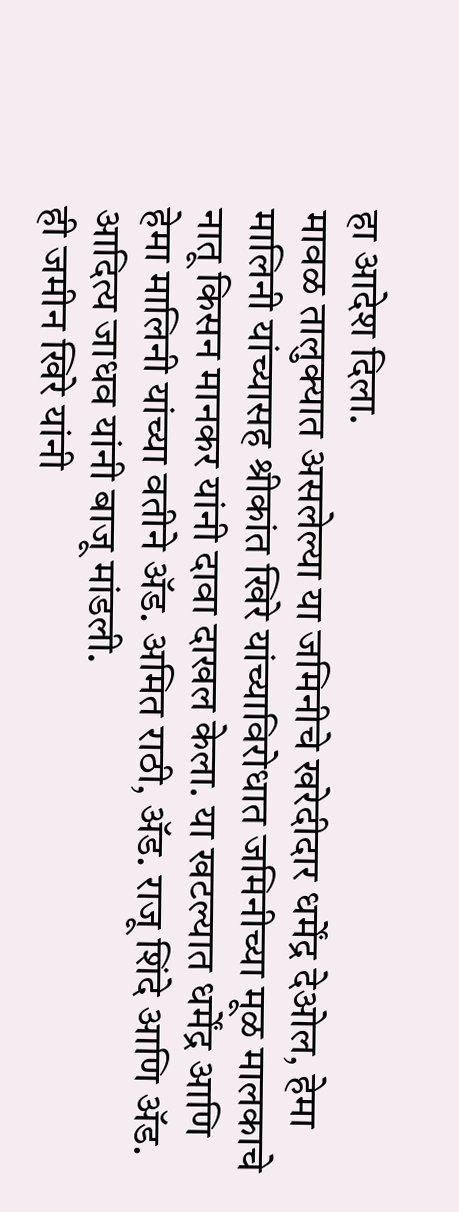हा आदेश दिला.
मावळ तालुक्यात असलेल्या या जमिनीचे खरेदीदार धर्मेंद्र देओल, हेमा मालिनी यांच्यासह श्रीकांत खिरे यांच्याविरोधात जमिनीच्या मूळ मालकाचे नातू किसन मानकर यांनी दावा दाखल केला. या खटल्यात धर्मेंद्र आणि हेमा मालिनी यांच्या वतीने ॲड. अमित राठी, ॲड. राजू शिंदे आणि ॲड. आदित्य जाधव यांनी बाजू मांडली.
ही जमीन खिरे यांनी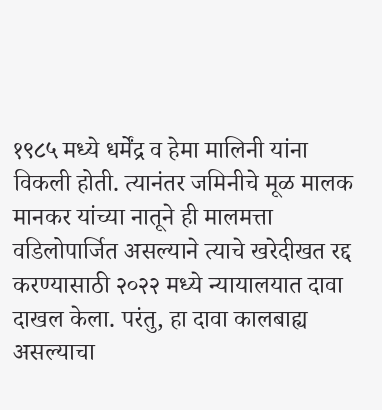१९८५ मध्ये धर्मेंद्र व हेमा मालिनी यांना विकली होती. त्यानंतर जमिनीचे मूळ मालक मानकर यांच्या नातूने ही मालमत्ता वडिलोपार्जित असल्याने त्याचे खरेदीखत रद्द करण्यासाठी २०२२ मध्ये न्यायालयात दावा दाखल केला. परंतु, हा दावा कालबाह्य असल्याचा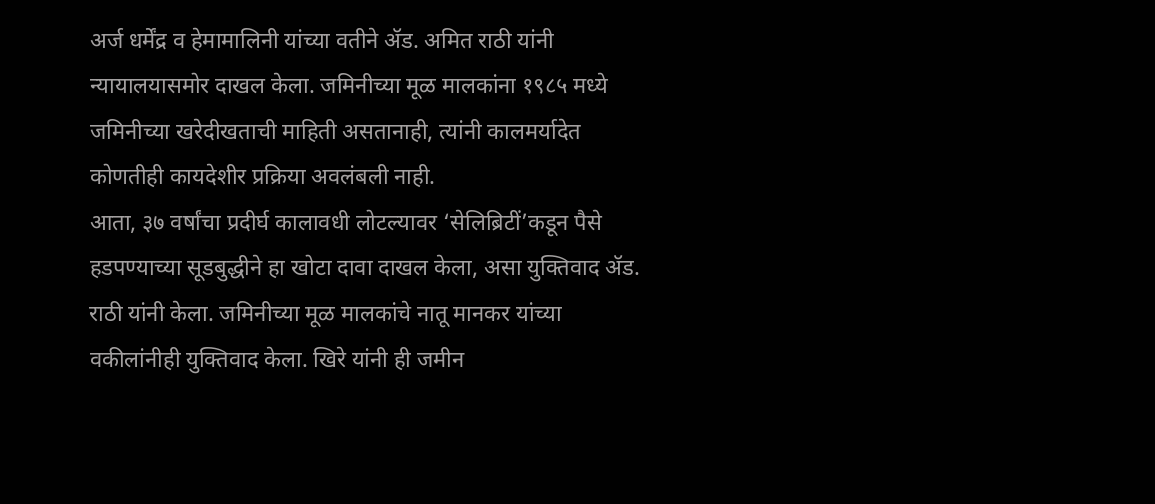अर्ज धर्मेंद्र व हेमामालिनी यांच्या वतीने ॲड. अमित राठी यांनी न्यायालयासमोर दाखल केला. जमिनीच्या मूळ मालकांना १९८५ मध्ये जमिनीच्या खरेदीखताची माहिती असतानाही, त्यांनी कालमर्यादेत कोणतीही कायदेशीर प्रक्रिया अवलंबली नाही.
आता, ३७ वर्षांचा प्रदीर्घ कालावधी लोटल्यावर ‘सेलिब्रिटीं’कडून पैसे हडपण्याच्या सूडबुद्धीने हा खोटा दावा दाखल केला, असा युक्तिवाद ॲड. राठी यांनी केला. जमिनीच्या मूळ मालकांचे नातू मानकर यांच्या वकीलांनीही युक्तिवाद केला. खिरे यांनी ही जमीन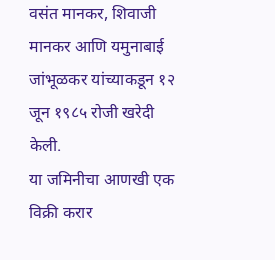वसंत मानकर, शिवाजी मानकर आणि यमुनाबाई जांभूळकर यांच्याकडून १२ जून १९८५ रोजी खरेदी केली.
या जमिनीचा आणखी एक विक्री करार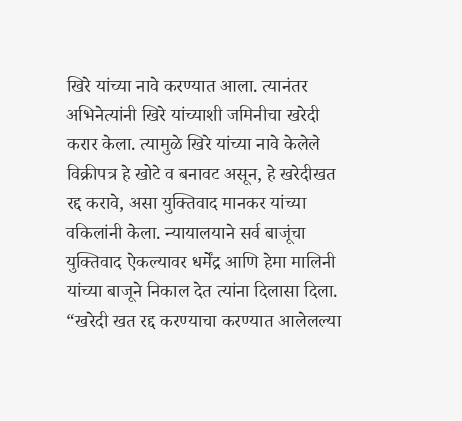खिरे यांच्या नावे करण्यात आला. त्यानंतर अभिनेत्यांनी खिरे यांच्याशी जमिनीचा खरेदी करार केला. त्यामुळे खिरे यांच्या नावे केलेले विक्रीपत्र हे खोटे व बनावट असून, हे खरेदीखत रद्द करावे, असा युक्तिवाद मानकर यांच्या वकिलांनी केला. न्यायालयाने सर्व बाजूंचा युक्तिवाद ऐकल्यावर धर्मेंद्र आणि हेमा मालिनी यांच्या बाजूने निकाल देत त्यांना दिलासा दिला.
“खरेदी खत रद्द करण्याचा करण्यात आलेलल्या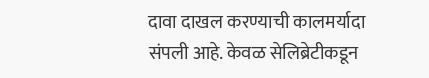दावा दाखल करण्याची कालमर्यादा संपली आहे. केवळ सेलिब्रेटीकडून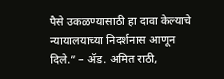पैसे उकळण्यासाठी हा दावा केल्याचे न्यायालयाच्या निदर्शनास आणून दिले.” – ॲड. अमित राठी,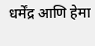धर्मेंद्र आणि हेमा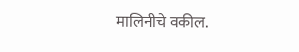मालिनीचे वकील.